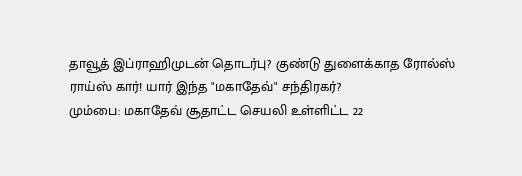தாவூத் இப்ராஹிமுடன் தொடர்பு? குண்டு துளைக்காத ரோல்ஸ் ராய்ஸ் கார்! யார் இந்த "மகாதேவ்" சந்திரகர்?
மும்பை: மகாதேவ் சூதாட்ட செயலி உள்ளிட்ட 22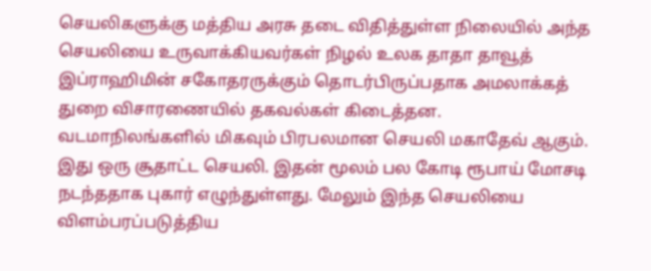செயலிகளுக்கு மத்திய அரசு தடை விதித்துள்ள நிலையில் அந்த செயலியை உருவாக்கியவர்கள் நிழல் உலக தாதா தாவூத் இப்ராஹிமின் சகோதரருக்கும் தொடர்பிருப்பதாக அமலாக்கத் துறை விசாரணையில் தகவல்கள் கிடைத்தன.
வடமாநிலங்களில் மிகவும் பிரபலமான செயலி மகாதேவ் ஆகும். இது ஒரு சூதாட்ட செயலி. இதன் மூலம் பல கோடி ரூபாய் மோசடி நடந்ததாக புகார் எழுந்துள்ளது. மேலும் இந்த செயலியை விளம்பரப்படுத்திய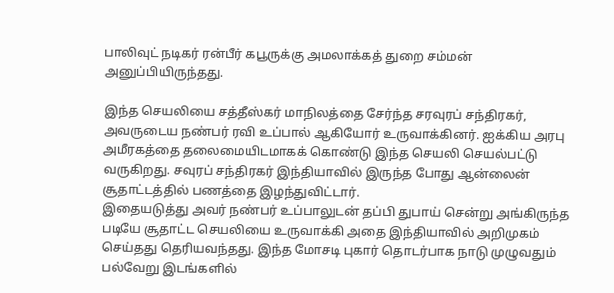பாலிவுட் நடிகர் ரன்பீர் கபூருக்கு அமலாக்கத் துறை சம்மன் அனுப்பியிருந்தது.

இந்த செயலியை சத்தீஸ்கர் மாநிலத்தை சேர்ந்த சரவுரப் சந்திரகர், அவருடைய நண்பர் ரவி உப்பால் ஆகியோர் உருவாக்கினர். ஐக்கிய அரபு அமீரகத்தை தலைமையிடமாகக் கொண்டு இந்த செயலி செயல்பட்டு வருகிறது. சவுரப் சந்திரகர் இந்தியாவில் இருந்த போது ஆன்லைன் சூதாட்டத்தில் பணத்தை இழந்துவிட்டார்.
இதையடுத்து அவர் நண்பர் உப்பாலுடன் தப்பி துபாய் சென்று அங்கிருந்த படியே சூதாட்ட செயலியை உருவாக்கி அதை இந்தியாவில் அறிமுகம் செய்தது தெரியவந்தது. இந்த மோசடி புகார் தொடர்பாக நாடு முழுவதும் பல்வேறு இடங்களில்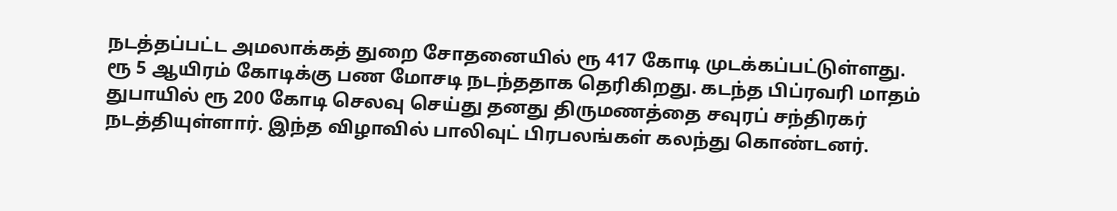நடத்தப்பட்ட அமலாக்கத் துறை சோதனையில் ரூ 417 கோடி முடக்கப்பட்டுள்ளது.
ரூ 5 ஆயிரம் கோடிக்கு பண மோசடி நடந்ததாக தெரிகிறது. கடந்த பிப்ரவரி மாதம் துபாயில் ரூ 200 கோடி செலவு செய்து தனது திருமணத்தை சவுரப் சந்திரகர் நடத்தியுள்ளார். இந்த விழாவில் பாலிவுட் பிரபலங்கள் கலந்து கொண்டனர்.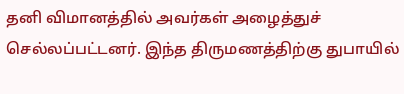தனி விமானத்தில் அவர்கள் அழைத்துச் செல்லப்பட்டனர். இந்த திருமணத்திற்கு துபாயில்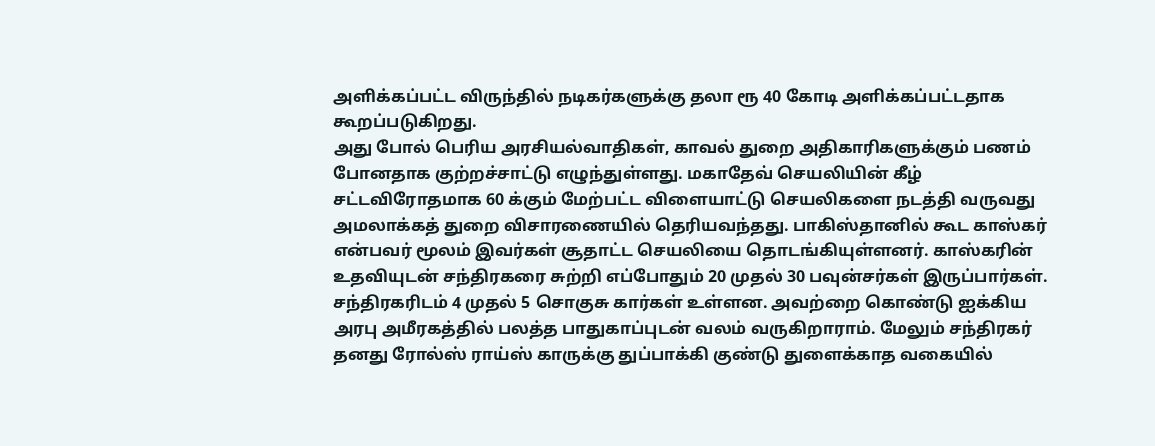அளிக்கப்பட்ட விருந்தில் நடிகர்களுக்கு தலா ரூ 40 கோடி அளிக்கப்பட்டதாக கூறப்படுகிறது.
அது போல் பெரிய அரசியல்வாதிகள், காவல் துறை அதிகாரிகளுக்கும் பணம் போனதாக குற்றச்சாட்டு எழுந்துள்ளது. மகாதேவ் செயலியின் கீழ் சட்டவிரோதமாக 60 க்கும் மேற்பட்ட விளையாட்டு செயலிகளை நடத்தி வருவது அமலாக்கத் துறை விசாரணையில் தெரியவந்தது. பாகிஸ்தானில் கூட காஸ்கர் என்பவர் மூலம் இவர்கள் சூதாட்ட செயலியை தொடங்கியுள்ளனர். காஸ்கரின் உதவியுடன் சந்திரகரை சுற்றி எப்போதும் 20 முதல் 30 பவுன்சர்கள் இருப்பார்கள். சந்திரகரிடம் 4 முதல் 5 சொகுசு கார்கள் உள்ளன. அவற்றை கொண்டு ஐக்கிய அரபு அமீரகத்தில் பலத்த பாதுகாப்புடன் வலம் வருகிறாராம். மேலும் சந்திரகர் தனது ரோல்ஸ் ராய்ஸ் காருக்கு துப்பாக்கி குண்டு துளைக்காத வகையில்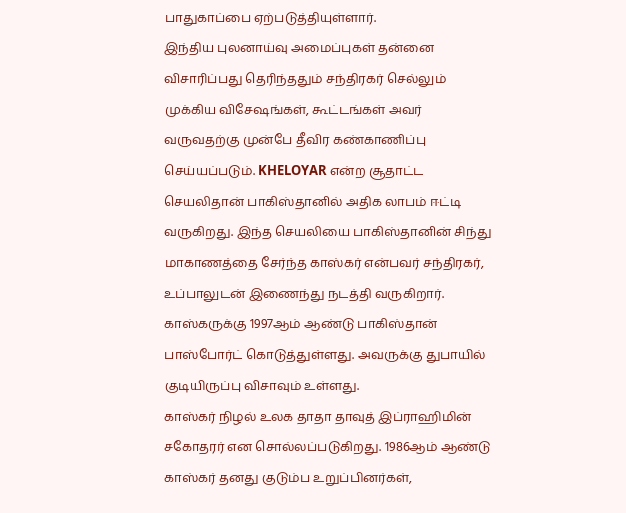பாதுகாப்பை ஏற்படுத்தியுள்ளார்.
இந்திய புலனாய்வு அமைப்புகள் தன்னை விசாரிப்பது தெரிந்ததும் சந்திரகர் செல்லும் முக்கிய விசேஷங்கள், கூட்டங்கள் அவர் வருவதற்கு முன்பே தீவிர கண்காணிப்பு செய்யப்படும். KHELOYAR என்ற சூதாட்ட செயலிதான் பாகிஸ்தானில் அதிக லாபம் ஈட்டி வருகிறது. இந்த செயலியை பாகிஸ்தானின் சிந்து மாகாணத்தை சேர்ந்த காஸ்கர் என்பவர் சந்திரகர், உப்பாலுடன் இணைந்து நடத்தி வருகிறார். காஸ்கருக்கு 1997ஆம் ஆண்டு பாகிஸ்தான் பாஸ்போர்ட் கொடுத்துள்ளது. அவருக்கு துபாயில் குடியிருப்பு விசாவும் உள்ளது.
காஸ்கர் நிழல் உலக தாதா தாவுத் இப்ராஹிமின் சகோதரர் என சொல்லப்படுகிறது. 1986ஆம் ஆண்டு காஸ்கர் தனது குடும்ப உறுப்பினர்கள்,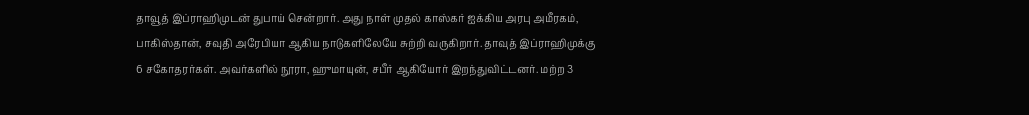தாவூத் இப்ராஹிமுடன் துபாய் சென்றார். அது நாள் முதல் காஸ்கர் ஐக்கிய அரபு அமீரகம், பாகிஸ்தான், சவுதி அரேபியா ஆகிய நாடுகளிலேயே சுற்றி வருகிறார். தாவுத் இப்ராஹிமுக்கு 6 சகோதரர்கள். அவர்களில் நூரா, ஹுமாயுன், சபீர் ஆகியோர் இறந்துவிட்டனர். மற்ற 3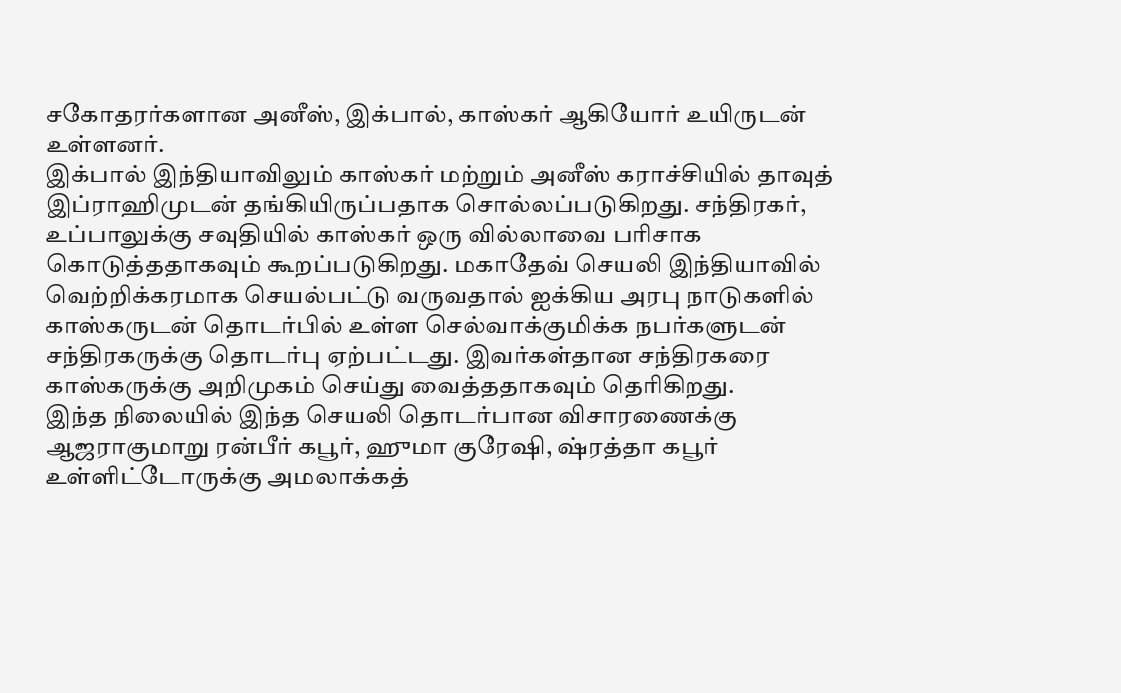சகோதரர்களான அனீஸ், இக்பால், காஸ்கர் ஆகியோர் உயிருடன் உள்ளனர்.
இக்பால் இந்தியாவிலும் காஸ்கர் மற்றும் அனீஸ் கராச்சியில் தாவுத் இப்ராஹிமுடன் தங்கியிருப்பதாக சொல்லப்படுகிறது. சந்திரகர், உப்பாலுக்கு சவுதியில் காஸ்கர் ஒரு வில்லாவை பரிசாக கொடுத்ததாகவும் கூறப்படுகிறது. மகாதேவ் செயலி இந்தியாவில் வெற்றிக்கரமாக செயல்பட்டு வருவதால் ஐக்கிய அரபு நாடுகளில் காஸ்கருடன் தொடர்பில் உள்ள செல்வாக்குமிக்க நபர்களுடன் சந்திரகருக்கு தொடர்பு ஏற்பட்டது. இவர்கள்தான சந்திரகரை காஸ்கருக்கு அறிமுகம் செய்து வைத்ததாகவும் தெரிகிறது.
இந்த நிலையில் இந்த செயலி தொடர்பான விசாரணைக்கு ஆஜராகுமாறு ரன்பீர் கபூர், ஹுமா குரேஷி, ஷ்ரத்தா கபூர் உள்ளிட்டோருக்கு அமலாக்கத்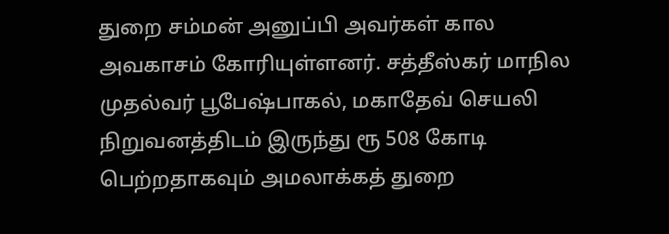துறை சம்மன் அனுப்பி அவர்கள் கால அவகாசம் கோரியுள்ளனர். சத்தீஸ்கர் மாநில முதல்வர் பூபேஷ்பாகல், மகாதேவ் செயலி நிறுவனத்திடம் இருந்து ரூ 508 கோடி பெற்றதாகவும் அமலாக்கத் துறை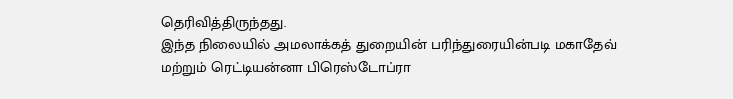தெரிவித்திருந்தது.
இந்த நிலையில் அமலாக்கத் துறையின் பரிந்துரையின்படி மகாதேவ் மற்றும் ரெட்டியன்னா பிரெஸ்டோப்ரா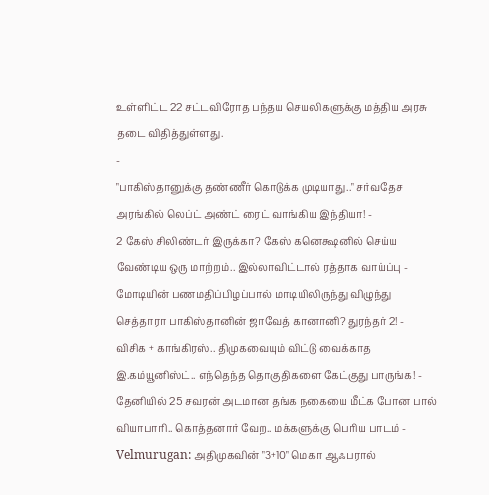உள்ளிட்ட 22 சட்டவிரோத பந்தய செயலிகளுக்கு மத்திய அரசு தடை விதித்துள்ளது.
-
"பாகிஸ்தானுக்கு தண்ணீர் கொடுக்க முடியாது.." சர்வதேச அரங்கில் லெப்ட் அண்ட் ரைட் வாங்கிய இந்தியா! -
2 கேஸ் சிலிண்டர் இருக்கா? கேஸ் கனெக்ஷனில் செய்ய வேண்டிய ஒரு மாற்றம்.. இல்லாவிட்டால் ரத்தாக வாய்ப்பு -
மோடியின் பணமதிப்பிழப்பால் மாடியிலிருந்து விழுந்து செத்தாரா பாகிஸ்தானின் ஜாவேத் கானானி? துரந்தர் 2! -
விசிக + காங்கிரஸ்.. திமுகவையும் விட்டு வைக்காத இ.கம்யூனிஸ்ட்.. எந்தெந்த தொகுதிகளை கேட்குது பாருங்க! -
தேனியில் 25 சவரன் அடமான தங்க நகையை மீட்க போன பால் வியாபாரி.. கொத்தனார் வேற.. மக்களுக்கு பெரிய பாடம் -
Velmurugan: அதிமுகவின் "3+10" மெகா ஆஃபரால்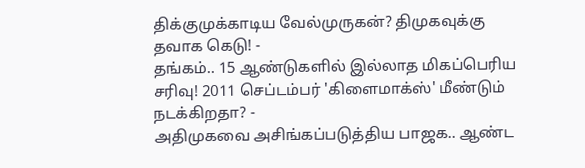திக்குமுக்காடிய வேல்முருகன்? திமுகவுக்கு தவாக கெடு! -
தங்கம்.. 15 ஆண்டுகளில் இல்லாத மிகப்பெரிய சரிவு! 2011 செப்டம்பர் 'கிளைமாக்ஸ்' மீண்டும் நடக்கிறதா? -
அதிமுகவை அசிங்கப்படுத்திய பாஜக.. ஆண்ட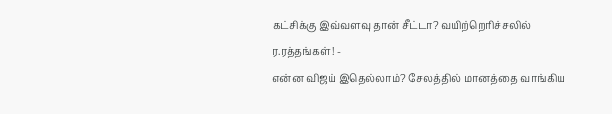கட்சிக்கு இவ்வளவு தான் சீட்டா? வயிற்றெரிச்சலில் ர.ரத்தங்கள்! -
என்ன விஜய் இதெல்லாம்? சேலத்தில் மானத்தை வாங்கிய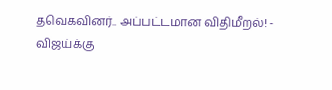தவெகவினர்.. அப்பட்டமான விதிமீறல்! -
விஜய்க்கு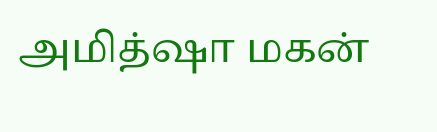அமித்ஷா மகன்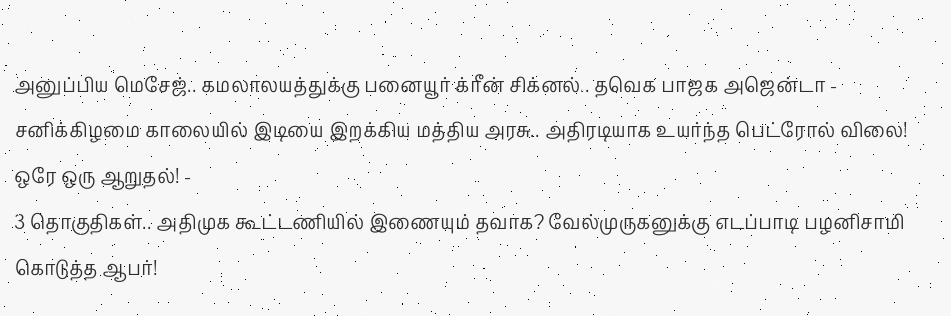அனுப்பிய மெசேஜ்.. கமலாலயத்துக்கு பனையூர் க்ரீன் சிக்னல்.. தவெக பாஜக அஜென்டா -
சனிக்கிழமை காலையில் இடியை இறக்கிய மத்திய அரசு.. அதிரடியாக உயர்ந்த பெட்ரோல் விலை! ஒரே ஒரு ஆறுதல்! -
3 தொகுதிகள்.. அதிமுக கூட்டணியில் இணையும் தவாக? வேல்முருகனுக்கு எடப்பாடி பழனிசாமி கொடுத்த ஆபர்!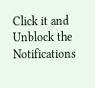Click it and Unblock the Notifications